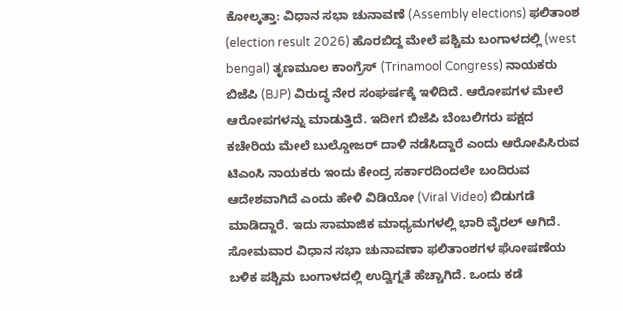ಕೋಲ್ಕತ್ತಾ: ವಿಧಾನ ಸಭಾ ಚುನಾವಣೆ (Assembly elections) ಫಲಿತಾಂಶ (election result 2026) ಹೊರಬಿದ್ದ ಮೇಲೆ ಪಶ್ಚಿಮ ಬಂಗಾಳದಲ್ಲಿ (west bengal) ತೃಣಮೂಲ ಕಾಂಗ್ರೆಸ್ (Trinamool Congress) ನಾಯಕರು ಬಿಜೆಪಿ (BJP) ವಿರುದ್ಧ ನೇರ ಸಂಘರ್ಷಕ್ಕೆ ಇಳಿದಿದೆ. ಆರೋಪಗಳ ಮೇಲೆ ಆರೋಪಗಳನ್ನು ಮಾಡುತ್ತಿದೆ. ಇದೀಗ ಬಿಜೆಪಿ ಬೆಂಬಲಿಗರು ಪಕ್ಷದ ಕಚೇರಿಯ ಮೇಲೆ ಬುಲ್ಡೋಜರ್ ದಾಳಿ ನಡೆಸಿದ್ದಾರೆ ಎಂದು ಆರೋಪಿಸಿರುವ ಟಿಎಂಸಿ ನಾಯಕರು ಇಂದು ಕೇಂದ್ರ ಸರ್ಕಾರದಿಂದಲೇ ಬಂದಿರುವ ಆದೇಶವಾಗಿದೆ ಎಂದು ಹೇಳಿ ವಿಡಿಯೋ (Viral Video) ಬಿಡುಗಡೆ ಮಾಡಿದ್ದಾರೆ. ಇದು ಸಾಮಾಜಿಕ ಮಾಧ್ಯಮಗಳಲ್ಲಿ ಭಾರಿ ವೈರಲ್ ಆಗಿದೆ.
ಸೋಮವಾರ ವಿಧಾನ ಸಭಾ ಚುನಾವಣಾ ಫಲಿತಾಂಶಗಳ ಘೋಷಣೆಯ ಬಳಿಕ ಪಶ್ಚಿಮ ಬಂಗಾಳದಲ್ಲಿ ಉದ್ವಿಗ್ನತೆ ಹೆಚ್ಚಾಗಿದೆ. ಒಂದು ಕಡೆ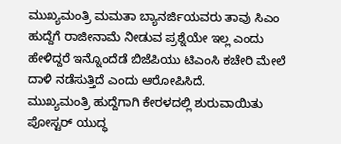ಮುಖ್ಯಮಂತ್ರಿ ಮಮತಾ ಬ್ಯಾನರ್ಜಿಯವರು ತಾವು ಸಿಎಂ ಹುದ್ದೆಗೆ ರಾಜೀನಾಮೆ ನೀಡುವ ಪ್ರಶ್ನೆಯೇ ಇಲ್ಲ ಎಂದು ಹೇಳಿದ್ದರೆ ಇನ್ನೊಂದೆಡೆ ಬಿಜೆಪಿಯು ಟಿಎಂಸಿ ಕಚೇರಿ ಮೇಲೆ ದಾಳಿ ನಡೆಸುತ್ತಿದೆ ಎಂದು ಆರೋಪಿಸಿದೆ.
ಮುಖ್ಯಮಂತ್ರಿ ಹುದ್ದೆಗಾಗಿ ಕೇರಳದಲ್ಲಿ ಶುರುವಾಯಿತು ಪೋಸ್ಟರ್ ಯುದ್ಧ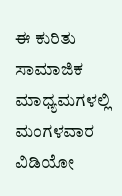ಈ ಕುರಿತು ಸಾಮಾಜಿಕ ಮಾಧ್ಯಮಗಳಲ್ಲಿ ಮಂಗಳವಾರ ವಿಡಿಯೋ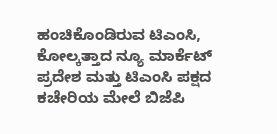ಹಂಚಿಕೊಂಡಿರುವ ಟಿಎಂಸಿ, ಕೋಲ್ಕತ್ತಾದ ನ್ಯೂ ಮಾರ್ಕೆಟ್ ಪ್ರದೇಶ ಮತ್ತು ಟಿಎಂಸಿ ಪಕ್ಷದ ಕಚೇರಿಯ ಮೇಲೆ ಬಿಜೆಪಿ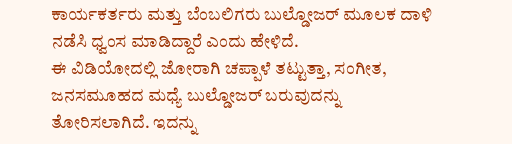ಕಾರ್ಯಕರ್ತರು ಮತ್ತು ಬೆಂಬಲಿಗರು ಬುಲ್ಡೋಜರ್ ಮೂಲಕ ದಾಳಿ ನಡೆಸಿ ಧ್ವಂಸ ಮಾಡಿದ್ದಾರೆ ಎಂದು ಹೇಳಿದೆ.
ಈ ವಿಡಿಯೋದಲ್ಲಿ ಜೋರಾಗಿ ಚಪ್ಪಾಳೆ ತಟ್ಟುತ್ತಾ, ಸಂಗೀತ, ಜನಸಮೂಹದ ಮಧ್ಯೆ ಬುಲ್ಡೋಜರ್ ಬರುವುದನ್ನು ತೋರಿಸಲಾಗಿದೆ. ಇದನ್ನು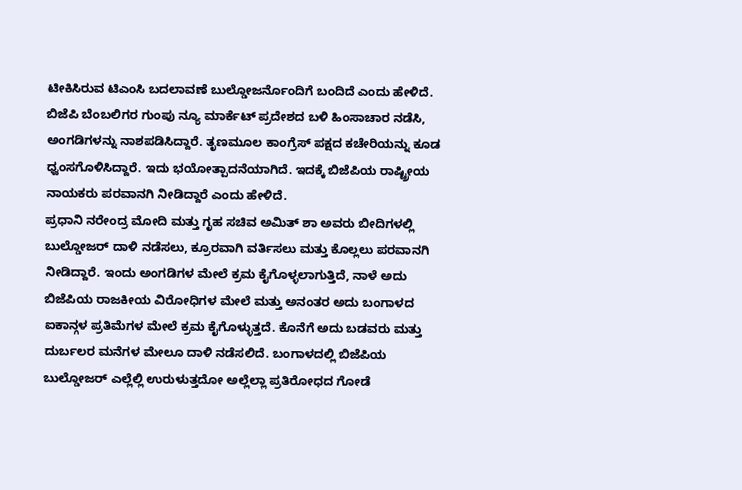ಟೀಕಿಸಿರುವ ಟಿಎಂಸಿ ಬದಲಾವಣೆ ಬುಲ್ಡೋಜರ್ನೊಂದಿಗೆ ಬಂದಿದೆ ಎಂದು ಹೇಳಿದೆ.
ಬಿಜೆಪಿ ಬೆಂಬಲಿಗರ ಗುಂಪು ನ್ಯೂ ಮಾರ್ಕೆಟ್ ಪ್ರದೇಶದ ಬಳಿ ಹಿಂಸಾಚಾರ ನಡೆಸಿ, ಅಂಗಡಿಗಳನ್ನು ನಾಶಪಡಿಸಿದ್ದಾರೆ. ತೃಣಮೂಲ ಕಾಂಗ್ರೆಸ್ ಪಕ್ಷದ ಕಚೇರಿಯನ್ನು ಕೂಡ ಧ್ವಂಸಗೊಳಿಸಿದ್ದಾರೆ. ಇದು ಭಯೋತ್ಪಾದನೆಯಾಗಿದೆ. ಇದಕ್ಕೆ ಬಿಜೆಪಿಯ ರಾಷ್ಟ್ರೀಯ ನಾಯಕರು ಪರವಾನಗಿ ನೀಡಿದ್ದಾರೆ ಎಂದು ಹೇಳಿದೆ.
ಪ್ರಧಾನಿ ನರೇಂದ್ರ ಮೋದಿ ಮತ್ತು ಗೃಹ ಸಚಿವ ಅಮಿತ್ ಶಾ ಅವರು ಬೀದಿಗಳಲ್ಲಿ ಬುಲ್ಡೋಜರ್ ದಾಳಿ ನಡೆಸಲು, ಕ್ರೂರವಾಗಿ ವರ್ತಿಸಲು ಮತ್ತು ಕೊಲ್ಲಲು ಪರವಾನಗಿ ನೀಡಿದ್ದಾರೆ. ಇಂದು ಅಂಗಡಿಗಳ ಮೇಲೆ ಕ್ರಮ ಕೈಗೊಳ್ಳಲಾಗುತ್ತಿದೆ, ನಾಳೆ ಅದು ಬಿಜೆಪಿಯ ರಾಜಕೀಯ ವಿರೋಧಿಗಳ ಮೇಲೆ ಮತ್ತು ಅನಂತರ ಅದು ಬಂಗಾಳದ ಐಕಾನ್ಗಳ ಪ್ರತಿಮೆಗಳ ಮೇಲೆ ಕ್ರಮ ಕೈಗೊಳ್ಳುತ್ತದೆ. ಕೊನೆಗೆ ಅದು ಬಡವರು ಮತ್ತು ದುರ್ಬಲರ ಮನೆಗಳ ಮೇಲೂ ದಾಳಿ ನಡೆಸಲಿದೆ. ಬಂಗಾಳದಲ್ಲಿ ಬಿಜೆಪಿಯ ಬುಲ್ಡೋಜರ್ ಎಲ್ಲೆಲ್ಲಿ ಉರುಳುತ್ತದೋ ಅಲ್ಲೆಲ್ಲಾ ಪ್ರತಿರೋಧದ ಗೋಡೆ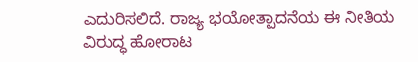ಎದುರಿಸಲಿದೆ. ರಾಜ್ಯ ಭಯೋತ್ಪಾದನೆಯ ಈ ನೀತಿಯ ವಿರುದ್ಧ ಹೋರಾಟ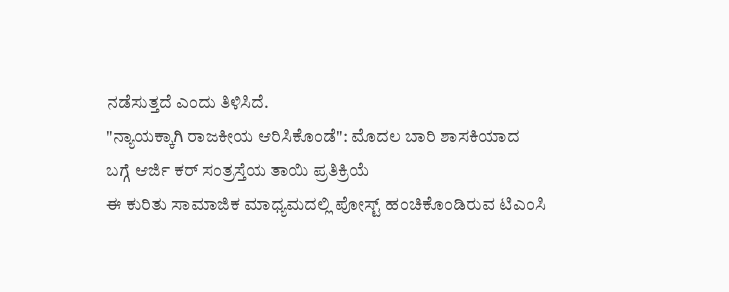ನಡೆಸುತ್ತದೆ ಎಂದು ತಿಳಿಸಿದೆ.
"ನ್ಯಾಯಕ್ಕಾಗಿ ರಾಜಕೀಯ ಆರಿಸಿಕೊಂಡೆ": ಮೊದಲ ಬಾರಿ ಶಾಸಕಿಯಾದ ಬಗ್ಗೆ ಆರ್ಜಿ ಕರ್ ಸಂತ್ರಸ್ತೆಯ ತಾಯಿ ಪ್ರತಿಕ್ರಿಯೆ
ಈ ಕುರಿತು ಸಾಮಾಜಿಕ ಮಾಧ್ಯಮದಲ್ಲಿ ಪೋಸ್ಟ್ ಹಂಚಿಕೊಂಡಿರುವ ಟಿಎಂಸಿ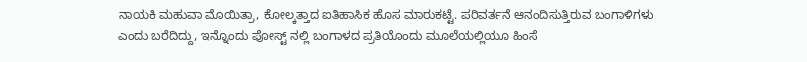ನಾಯಕಿ ಮಹುವಾ ಮೊಯಿತ್ರಾ, ಕೋಲ್ಕತ್ತಾದ ಐತಿಹಾಸಿಕ ಹೊಸ ಮಾರುಕಟ್ಟೆ. ಪರಿವರ್ತನೆ ಆನಂದಿಸುತ್ತಿರುವ ಬಂಗಾಳಿಗಳು ಎಂದು ಬರೆದಿದ್ದು, ಇನ್ನೊಂದು ಪೋಸ್ಟ್ ನಲ್ಲಿ ಬಂಗಾಳದ ಪ್ರತಿಯೊಂದು ಮೂಲೆಯಲ್ಲಿಯೂ ಹಿಂಸೆ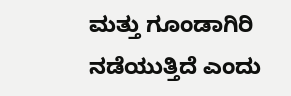ಮತ್ತು ಗೂಂಡಾಗಿರಿ ನಡೆಯುತ್ತಿದೆ ಎಂದು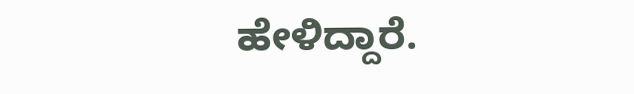ಹೇಳಿದ್ದಾರೆ.